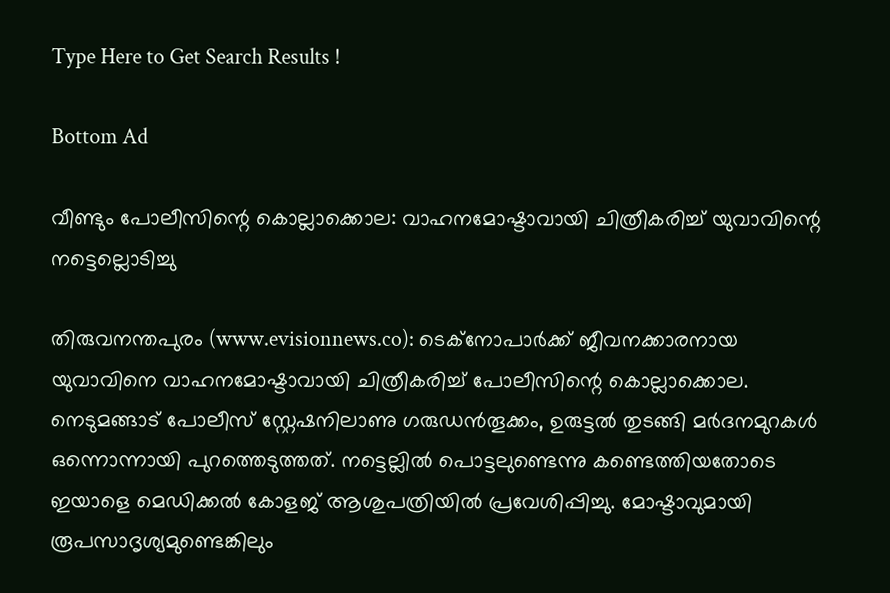Type Here to Get Search Results !

Bottom Ad

വീണ്ടും പോലീസിന്റെ കൊല്ലാക്കൊല: വാഹനമോഷ്ടാവായി ചിത്രീകരിച്ച് യുവാവിന്റെ നട്ടെല്ലൊടിച്ചു

തിരുവനന്തപുരം (www.evisionnews.co): ടെക്നോപാര്‍ക്ക് ജീവനക്കാരനായ യുവാവിനെ വാഹനമോഷ്ടാവായി ചിത്രീകരിച്ച് പോലീസിന്റെ കൊല്ലാക്കൊല. നെടുമങ്ങാട് പോലീസ് സ്റ്റേഷനിലാണു ഗരുഡന്‍തൂക്കം, ഉരുട്ടല്‍ തുടങ്ങി മര്‍ദനമുറകള്‍ ഒന്നൊന്നായി പുറത്തെടുത്തത്. നട്ടെല്ലില്‍ പൊട്ടലുണ്ടെന്നു കണ്ടെത്തിയതോടെ ഇയാളെ മെഡിക്കല്‍ കോളജ് ആശുപത്രിയില്‍ പ്രവേശിപ്പിച്ചു. മോഷ്ടാവുമായി രൂപസാദൃശ്യമുണ്ടെങ്കിലും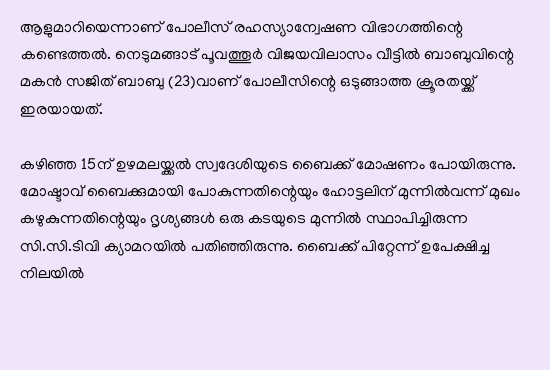ആളുമാറിയെന്നാണ് പോലീസ് രഹസ്യാന്വേഷണ വിഭാഗത്തിന്റെ കണ്ടെത്തല്‍. നെടുമങ്ങാട് പൂവത്തൂര്‍ വിജയവിലാസം വീട്ടില്‍ ബാബുവിന്റെ മകന്‍ സജിത് ബാബു (23)വാണ് പോലീസിന്റെ ഒടുങ്ങാത്ത ക്രൂരതയ്ക്ക് ഇരയായത്.

കഴിഞ്ഞ 15ന് ഉഴമലയ്ക്കല്‍ സ്വദേശിയുടെ ബൈക്ക് മോഷണം പോയിരുന്നു. മോഷ്ടാവ് ബൈക്കുമായി പോകുന്നതിന്റെയും ഹോട്ടലിന് മുന്നില്‍വന്ന് മുഖം കഴുകുന്നതിന്റെയും ദൃശ്യങ്ങള്‍ ഒരു കടയുടെ മുന്നില്‍ സ്ഥാപിച്ചിരുന്ന സി.സി.ടിവി ക്യാമറയില്‍ പതിഞ്ഞിരുന്നു. ബൈക്ക് പിറ്റേന്ന് ഉപേക്ഷിച്ച നിലയില്‍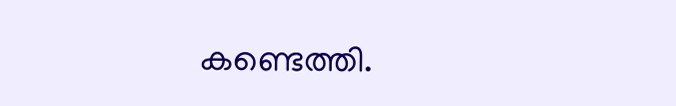കണ്ടെത്തി.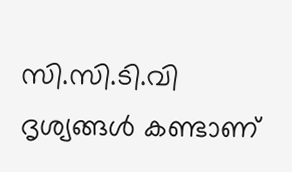സി.സി.ടി.വി ദൃശ്യങ്ങള്‍ കണ്ടാണ്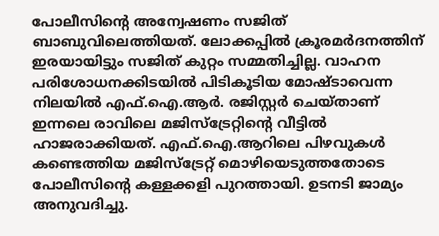പോലീസിന്റെ അന്വേഷണം സജിത് ബാബുവിലെത്തിയത്. ലോക്കപ്പില്‍ ക്രൂരമര്‍ദനത്തിന് ഇരയായിട്ടും സജിത് കുറ്റം സമ്മതിച്ചില്ല. വാഹന പരിശോധനക്കിടയില്‍ പിടികൂടിയ മോഷ്ടാവെന്ന നിലയില്‍ എഫ്.ഐ.ആര്‍. രജിസ്റ്റര്‍ ചെയ്താണ് ഇന്നലെ രാവിലെ മജിസ്ട്രേറ്റിന്റെ വീട്ടില്‍ ഹാജരാക്കിയത്. എഫ്.ഐ.ആറിലെ പിഴവുകള്‍ കണ്ടെത്തിയ മജിസ്ട്രേറ്റ് മൊഴിയെടുത്തതോടെ പോലീസിന്റെ കള്ളക്കളി പുറത്തായി. ഉടനടി ജാമ്യം അനുവദിച്ചു.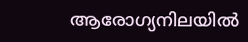ആരോഗ്യനിലയില്‍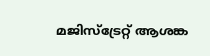മജിസ്ട്രേറ്റ് ആശങ്ക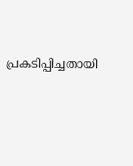പ്രകടിപ്പിച്ചതായി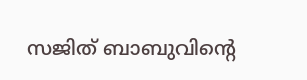സജിത് ബാബുവിന്റെ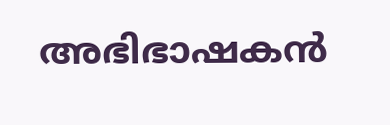അഭിഭാഷകന്‍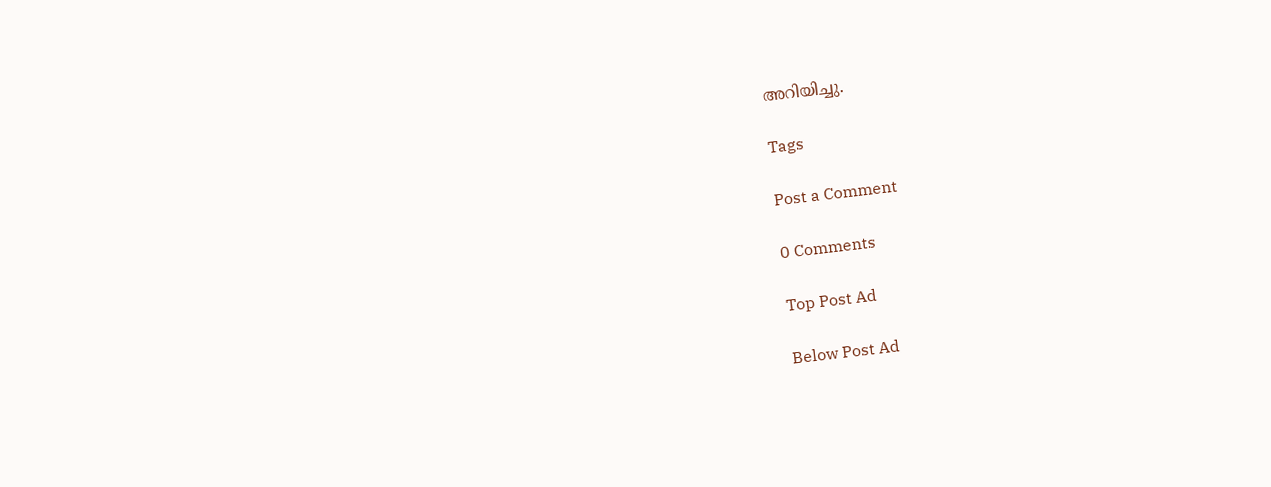അറിയിച്ചു.

Tags

Post a Comment

0 Comments

Top Post Ad

Below Post Ad